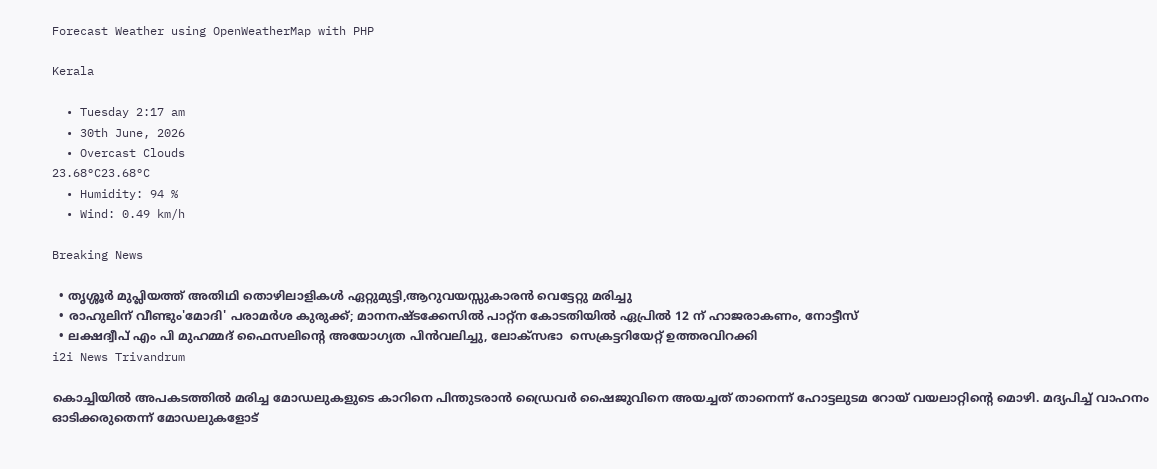Forecast Weather using OpenWeatherMap with PHP

Kerala

  • Tuesday 2:17 am
  • 30th June, 2026
  • Overcast Clouds
23.68°C23.68°C
  • Humidity: 94 %
  • Wind: 0.49 km/h

Breaking News

  • തൃശ്ശൂർ മുപ്ലിയത്ത് അതിഥി തൊഴിലാളികൾ ഏറ്റുമുട്ടി,ആറുവയസ്സുകാരൻ വെട്ടേറ്റു മരിച്ചു
  • രാഹുലിന് വീണ്ടും'മോദി' പരാമര്‍ശ കുരുക്ക്; മാനനഷ്ടക്കേസിൽ പാറ്റ്ന കോടതിയിൽ ഏപ്രിൽ 12 ന് ഹാജരാകണം, നോട്ടീസ്
  • ലക്ഷദ്വീപ് എം പി മുഹമ്മദ് ഫൈസലിൻ്റെ അയോഗ്യത പിൻവലിച്ചു, ലോക്സഭാ  സെക്രട്ടറിയേറ്റ് ഉത്തരവിറക്കി
i2i News Trivandrum

കൊച്ചിയിൽ അപകടത്തിൽ മരിച്ച മോഡലുകളുടെ കാറിനെ പിന്തുടരാൻ ഡ്രൈവർ ഷൈജുവിനെ അയച്ചത് താനെന്ന് ഹോട്ടലുടമ റോയ് വയലാറ്റിന്‍റെ മൊഴി. മദ്യപിച്ച് വാഹനം ഓടിക്കരുതെന്ന് മോഡലുകളോട്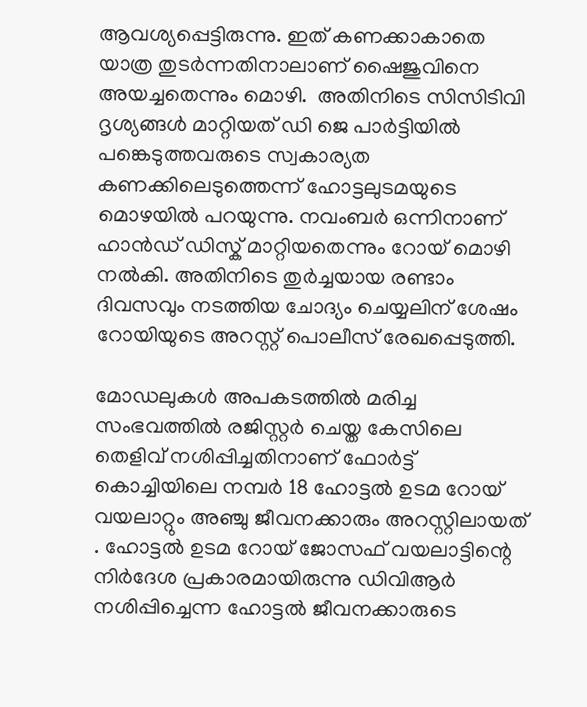ആവശ്യപ്പെട്ടിരുന്നു. ഇത് കണക്കാകാതെ യാത്ര തുടർന്നതിനാലാണ് ഷൈജുവിനെ അയച്ചതെന്നും മൊഴി.  അതിനിടെ സിസിടിവി ദൃശ്യങ്ങൾ മാറ്റിയത് ഡി ജെ പാർട്ടിയിൽ പങ്കെടുത്തവരുടെ സ്വകാര്യത കണക്കിലെടുത്തെന്ന് ഹോട്ടലുടമയുടെ മൊഴയിൽ പറയുന്നു. നവംബർ ഒന്നിനാണ് ഹാൻഡ് ഡിസ്ക് മാറ്റിയതെന്നും റോയ് മൊഴി നൽകി. അതിനിടെ തുര്‍ച്ചയായ രണ്ടാം ദിവസവും നടത്തിയ ചോദ്യം ചെയ്യലിന് ശേഷം റോയിയുടെ അറസ്റ്റ് പൊലീസ് രേഖപ്പെടുത്തി.

മോഡലുകൾ അപകടത്തിൽ മരിച്ച സംഭവത്തിൽ രജിസ്റ്റർ ചെയ്ത കേസിലെ തെളിവ് നശിപ്പിച്ചതിനാണ് ഫോർട്ട് കൊച്ചിയിലെ നമ്പർ 18 ഹോട്ടൽ ഉടമ റോയ് വയലാറ്റും അഞ്ചു ജീവനക്കാരും അറസ്റ്റിലായത് . ഹോട്ടല്‍ ഉടമ റോയ് ജോസഫ് വയലാട്ടിന്റെ നിര്‍ദേശ പ്രകാരമായിരുന്നു ഡിവിആര്‍ നശിപ്പിച്ചെന്ന ഹോട്ടല്‍ ജീവനക്കാരുടെ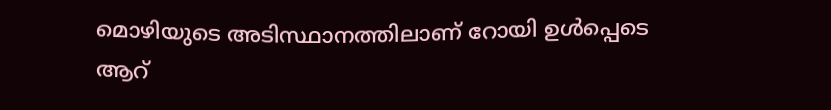മൊഴിയുടെ അടിസ്ഥാനത്തിലാണ് റോയി ഉള്‍പ്പെടെ ആറ്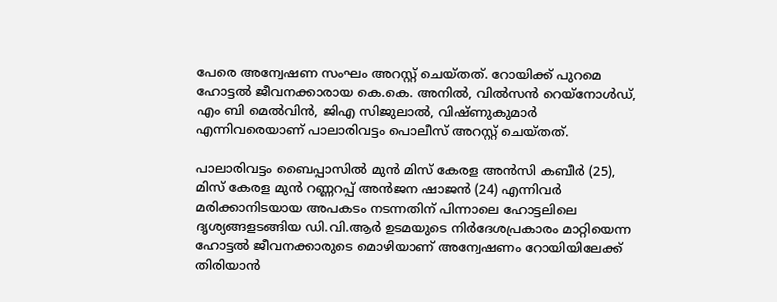പേരെ അന്വേഷണ സംഘം അറസ്റ്റ് ചെയ്തത്. റോയിക്ക് പുറമെ ഹോട്ടല്‍ ജീവനക്കാരായ കെ.കെ. അനില്‍, വില്‍സന്‍ റെയ്നോള്‍ഡ്, എം ബി മെല്‍വിന്‍, ജിഎ സിജുലാല്‍, വിഷ്ണുകുമാര്‍ എന്നിവരെയാണ് പാലാരിവട്ടം പൊലീസ് അറസ്റ്റ് ചെയ്തത്.

പാലാരിവട്ടം ബൈപ്പാസില്‍ മുന്‍ മിസ് കേരള അന്‍സി കബീര്‍ (25), മിസ് കേരള മുന്‍ റണ്ണറപ്പ് അന്‍ജന ഷാജന്‍ (24) എന്നിവര്‍ മരിക്കാനിടയായ അപകടം നടന്നതിന് പിന്നാലെ ഹോട്ടലിലെ ദൃശ്യങ്ങളടങ്ങിയ ഡി.വി.ആര്‍ ഉടമയുടെ നിര്‍ദേശപ്രകാരം മാറ്റിയെന്ന ഹോട്ടല്‍ ജീവനക്കാരുടെ മൊഴിയാണ് അന്വേഷണം റോയിയിലേക്ക് തിരിയാന്‍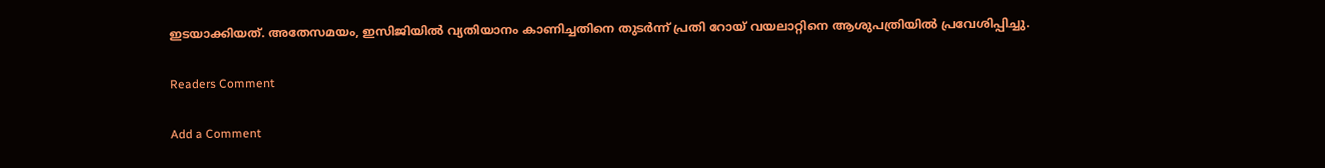ഇടയാക്കിയത്. അതേസമയം, ഇസിജിയിൽ വ്യതിയാനം കാണിച്ചതിനെ തുടർന്ന് പ്രതി റോയ് വയലാറ്റിനെ ആശുപത്രിയിൽ പ്രവേശിപ്പിച്ചു.

Readers Comment

Add a Comment